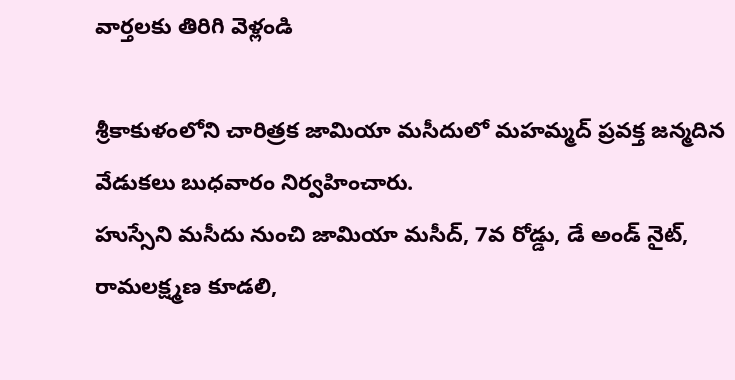వార్తలకు తిరిగి వెళ్లండి

శ్రీకాకుళంలోని చారిత్రక జామియా మసీదులో మహమ్మద్ ప్రవక్త జన్మదిన వేడుకలు బుధవారం నిర్వహించారు.
హుస్సేని మసీదు నుంచి జామియా మసీద్, 7వ రోడ్డు, డే అండ్ నైట్, రామలక్ష్మణ కూడలి,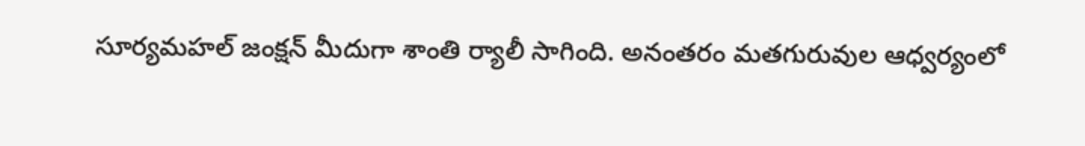సూర్యమహల్ జంక్షన్ మీదుగా శాంతి ర్యాలీ సాగింది. అనంతరం మతగురువుల ఆధ్వర్యంలో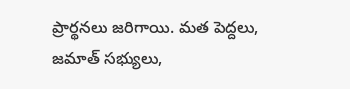ప్రార్థనలు జరిగాయి. మత పెద్దలు, జమాత్ సభ్యులు,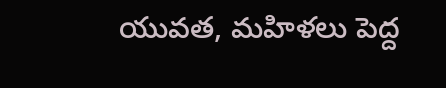యువత, మహిళలు పెద్ద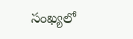సంఖ్యలో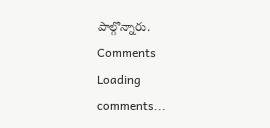పాల్గొన్నారు.
Comments
Loading comments...